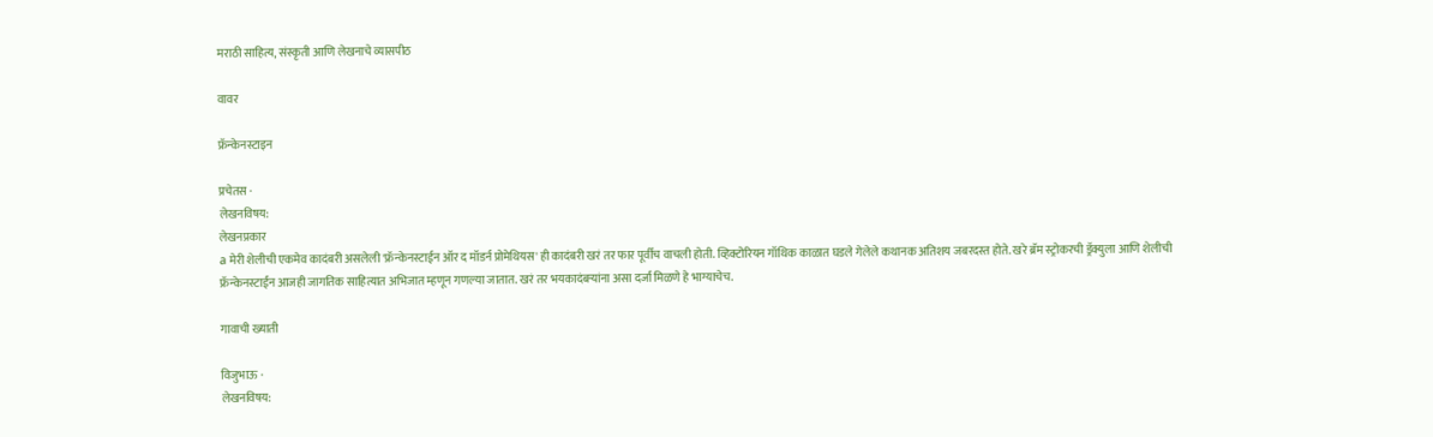मराठी साहित्य, संस्कृती आणि लेखनाचे व्यासपीठ

वावर

फ्रॅन्केनस्टाइन

प्रचेतस ·
लेखनविषय:
लेखनप्रकार
a मेरी शेलीची एकमेव कादंबरी असलेली 'फ्रॅन्केनस्टाईन ऑर द मॉडर्न प्रोमेथियस' ही कादंबरी खरं तर फार पूर्वीच वाचली होती. व्हिक्टोरियन गॉथिक काळात घडले गेलेले कथानक अतिशय जबरदस्त होते. खरे ब्रॅम स्ट्रोकरची ड्रॅक्युला आणि शेलीची फ्रॅन्केनस्टाईन आजही जागतिक साहित्यात अभिजात म्हणून गणल्या जातात. खरं तर भयकादंबर्‍यांना असा दर्जा मिळणे हे भाग्याचेच.

गावाची ख्याती

विजुभाऊ ·
लेखनविषय: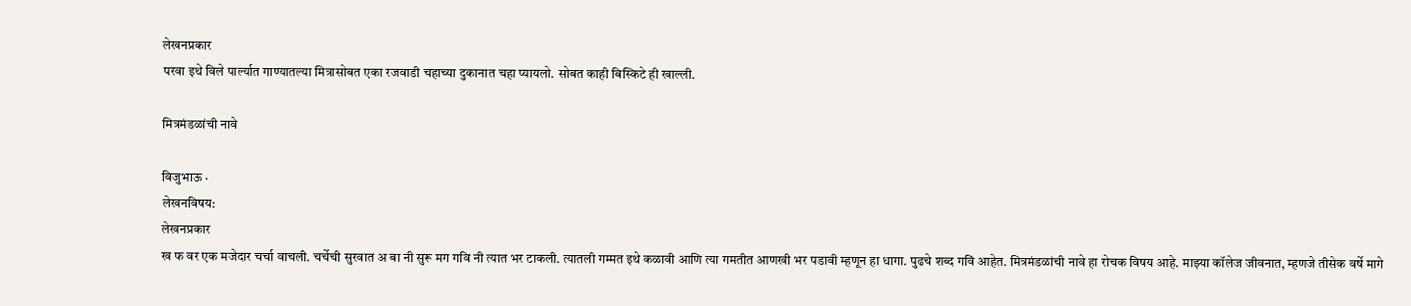लेखनप्रकार
परवा इथे विले पार्ल्यात गाण्यातल्या मित्रासोबत एका रजवाडी चहाच्या दुकानात चहा प्यायलो. सोबत काही बिस्किटे ही खाल्ली.

मित्रमंडळांची नावे

विजुभाऊ ·
लेखनविषय:
लेखनप्रकार
ख फ वर एक मजेदार चर्चा वाचली. चर्चेची सुरवात अ बा नी सुरू मग गवि नी त्यात भर टाकली. त्यातली गम्मत इथे कळावी आणि त्या गमतीत आणखी भर पडावी म्हणून हा धागा. पुढचे शब्द गविं आहेत. मित्रमंडळांची नावे हा रोचक विषय आहे. माझ्या कॉलेज जीवनात, म्हणजे तीसेक वर्षे मागे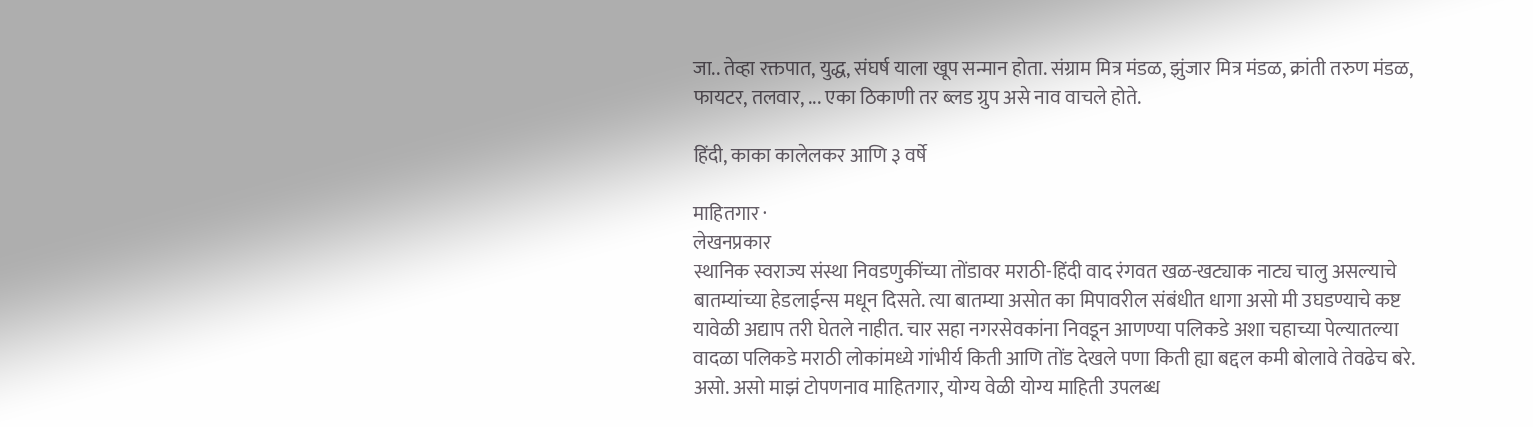जा.. तेव्हा रक्तपात, युद्ध, संघर्ष याला खूप सन्मान होता. संग्राम मित्र मंडळ, झुंजार मित्र मंडळ, क्रांती तरुण मंडळ, फायटर, तलवार, ... एका ठिकाणी तर ब्लड ग्रुप असे नाव वाचले होते.

हिंदी, काका कालेलकर आणि ३ वर्षे

माहितगार ·
लेखनप्रकार
स्थानिक स्वराज्य संस्था निवडणुकींच्या तोंडावर मराठी-हिंदी वाद रंगवत खळ-खट्याक नाट्य चालु असल्याचे बातम्यांच्या हेडलाईन्स मधून दिसते. त्या बातम्या असोत का मिपावरील संबंधीत धागा असो मी उघडण्याचे कष्ट यावेळी अद्याप तरी घेतले नाहीत. चार सहा नगरसेवकांना निवडून आणण्या पलिकडे अशा चहाच्या पेल्यातल्या वादळा पलिकडे मराठी लोकांमध्ये गांभीर्य किती आणि तोंड देखले पणा किती ह्या बद्दल कमी बोलावे तेवढेच बरे. असो. असो माझं टोपणनाव माहितगार, योग्य वेळी योग्य माहिती उपलब्ध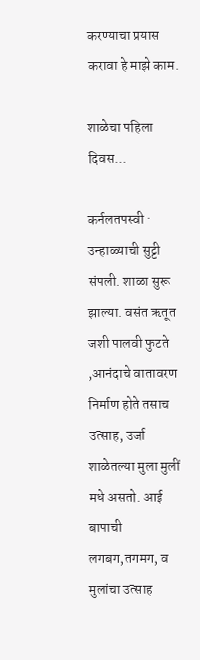करण्याचा प्रयास करावा हे माझे काम.

शाळेचा पहिला दिवस...

कर्नलतपस्वी ·
उन्हाळ्याची सुट्टी संपली. शाळा सुरू झाल्या. वसंत ऋतूत जशी पालवी फुटते ,आनंदाचे वातावरण निर्माण होते तसाच उत्साह, उर्जा शाळेतल्या मुला मुलीं मधे असतो. आई बापाची लगबग,तगमग, व मुलांचा उत्साह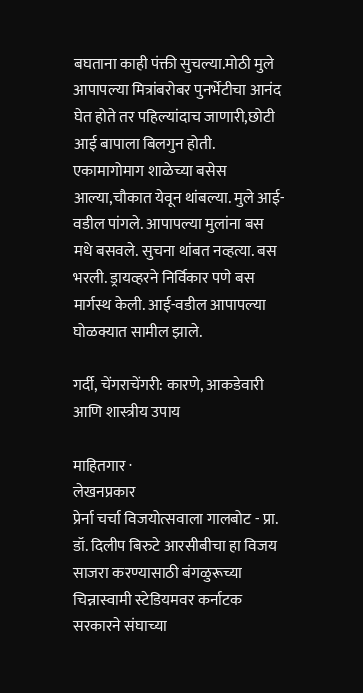बघताना काही पंक्ती सुचल्या.मोठी मुले आपापल्या मित्रांबरोबर पुनर्भेटीचा आनंद घेत होते तर पहिल्यांदाच जाणारी,छोटी आई बापाला बिलगुन होती. एकामागोमाग शाळेच्या बसेस आल्या,चौकात येवून थांबल्या. मुले आई-वडील पांगले. आपापल्या मुलांना बस मधे बसवले. सुचना थांबत नव्हत्या. बस भरली. ड्रायव्हरने निर्विकार पणे बस मार्गस्थ केली. आई-वडील आपापल्या घोळक्यात सामील झाले.

गर्दी, चेंगराचेंगरी: कारणे, आकडेवारी आणि शास्त्रीय उपाय

माहितगार ·
लेखनप्रकार
प्रेर्ना चर्चा विजयोत्सवाला गालबोट - प्रा. डॉ. दिलीप बिरुटे आरसीबीचा हा विजय साजरा करण्यासाठी बंगळुरूच्या चिन्नास्वामी स्टेडियमवर कर्नाटक सरकारने संघाच्या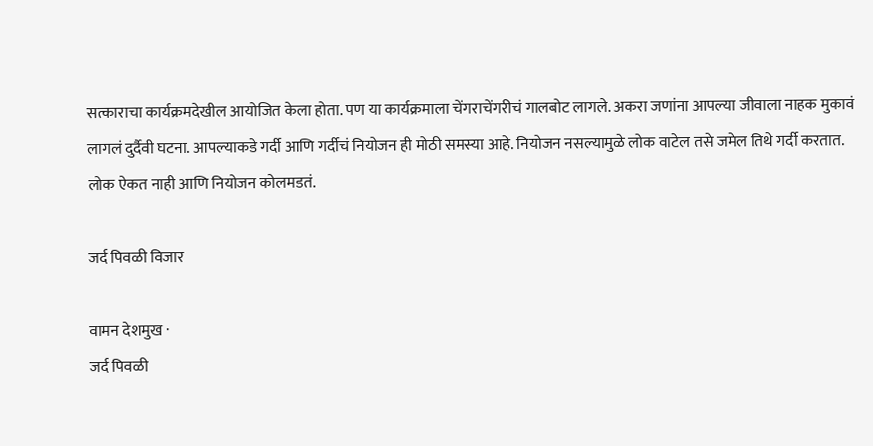सत्काराचा कार्यक्रमदेखील आयोजित केला होता. पण या कार्यक्रमाला चेंगराचेंगरीचं गालबोट लागले. अकरा जणांना आपल्या जीवाला नाहक मुकावं लागलं दुर्दैवी घटना. आपल्याकडे गर्दी आणि गर्दीचं नियोजन ही मोठी समस्या आहे. नियोजन नसल्यामुळे लोक वाटेल तसे जमेल तिथे गर्दी करतात. लोक ऐकत नाही आणि नियोजन कोलमडतं.

जर्द पिवळी विजार

वामन देशमुख ·
जर्द पिवळी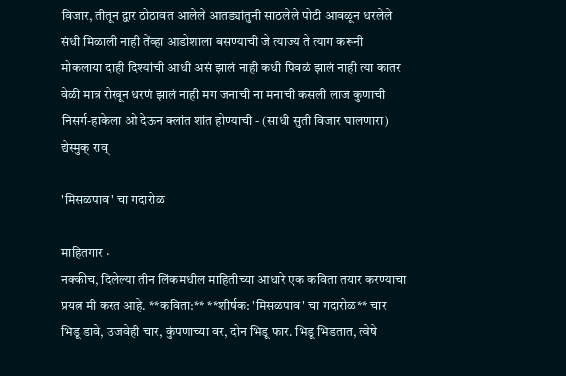विजार, तीतून द्वार ठोठावत आलेले आतड्यांतुनी साठलेले पोटी आवळून धरलेले संधी मिळाली नाही तेंव्हा आडोशाला बसण्याची जे त्याज्य ते त्याग करूनी मोकलाया दाही दिश्यांची आधी असं झालं नाही कधी पिवळं झालं नाही त्या कातर वेळी मात्र रोखून धरणं झालं नाही मग जनाची ना मनाची कसली लाज कुणाची निसर्ग-हाकेला ओ देऊन क्लांत शांत होण्याची - (साधी सुती विजार घालणारा) द्येस्मुक् राव्

'मिसळपाव' चा गदारोळ

माहितगार ·
नक्कीच, दिलेल्या तीन लिंकमधील माहितीच्या आधारे एक कविता तयार करण्याचा प्रयत्न मी करत आहे. **कविता:** **शीर्षक: 'मिसळपाव' चा गदारोळ** चार भिडू डावे, उजवेही चार, कुंपणाच्या वर, दोन भिडू फार. भिडू भिडतात, त्वेषे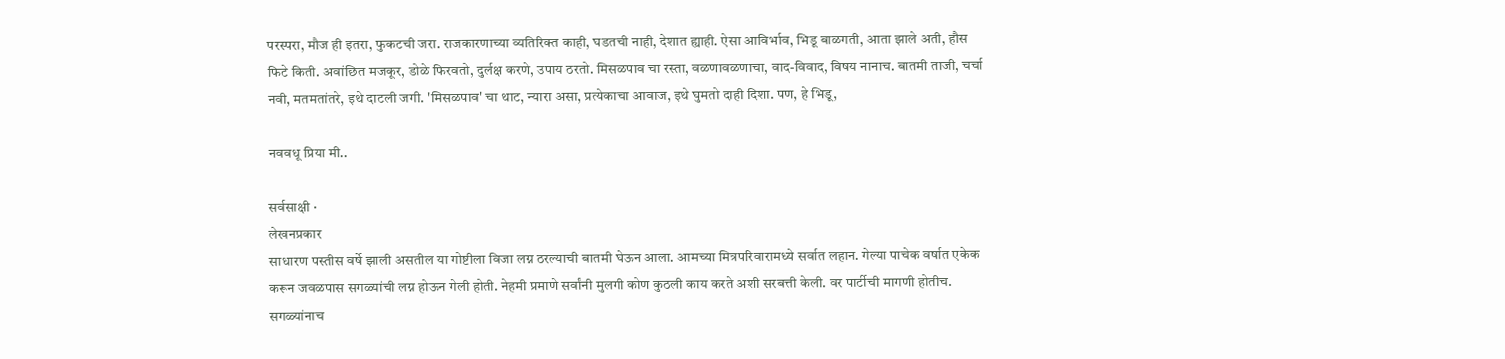परस्परा, मौज ही इतरा, फुकटची जरा. राजकारणाच्या व्यतिरिक्त काही, घडतची नाही, देशात ह्याही. ऐसा आविर्भाव, भिडू बाळगती, आता झाले अती, हौस फिटे किती. अवांछित मजकूर, डोळे फिरवतो, दुर्लक्ष करणे, उपाय ठरतो. मिसळपाव चा रस्ता, वळणावळणाचा, वाद-विवाद, विषय नानाच. बातमी ताजी, चर्चा नवी, मतमतांतरे, इथे दाटली जगी. 'मिसळपाव' चा थाट, न्यारा असा, प्रत्येकाचा आवाज, इथे घुमतो दाही दिशा. पण, हे भिडू,

नववधू प्रिया मी..

सर्वसाक्षी ·
लेखनप्रकार
साधारण पस्तीस वर्षे झाली असतील या गोष्टीला विजा लग्न ठरल्याची बातमी घेऊन आला. आमच्या मित्रपरिवारामध्ये सर्वात लहान. गेल्या पाचेक वर्षात एकेक करून जवळपास सगळ्यांची लग्न होऊन गेली होती. नेहमी प्रमाणे सर्वांनी मुलगी कोण कुठली काय करते अशी सरबत्ती केली. वर पार्टीची मागणी होतीच. सगळ्यांनाच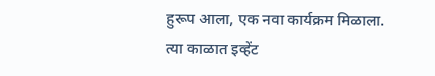हुरूप आला, एक नवा कार्यक्रम मिळाला. त्या काळात इव्हेंट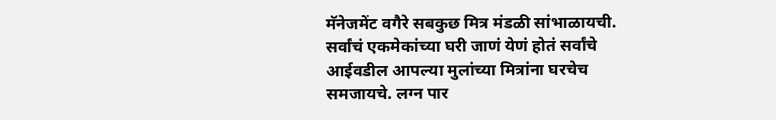मॅनेजमेंट वगैरे सबकुछ मित्र मंडळी सांभाळायची. सर्वांचं एकमेकांच्या घरी जाणं येणं होतं सर्वांचे आईवडील आपल्या मुलांच्या मित्रांना घरचेच समजायचे. लग्न पार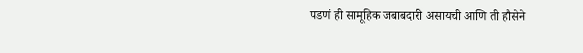पडणं ही सामूहिक जबाबदारी असायची आणि ती हौसेने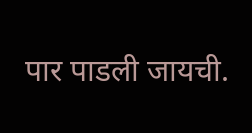पार पाडली जायची.